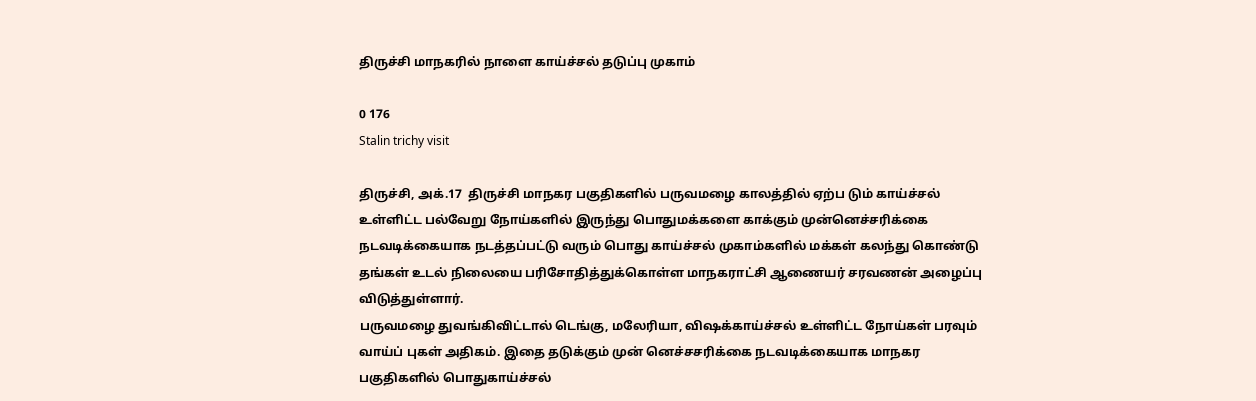திருச்சி மாநகரில் நாளை காய்ச்சல் தடுப்பு முகாம்

0 176
Stalin trichy visit

திருச்சி, அக்.17  திருச்சி மாநகர பகுதிகளில் பருவமழை காலத்தில் ஏற்ப டும் காய்ச்சல் உள்ளிட்ட பல்வேறு நோய்களில் இருந்து பொதுமக்களை காக்கும் முன்னெச்சரிக்கை நடவடிக்கையாக நடத்தப்பட்டு வரும் பொது காய்ச்சல் முகாம்களில் மக்கள் கலந்து கொண்டு தங்கள் உடல் நிலையை பரிசோதித்துக்கொள்ள மாநகராட்சி ஆணையர் சரவணன் அழைப்பு விடுத்துள்ளார்.
பருவமழை துவங்கிவிட்டால் டெங்கு, மலேரியா, விஷக்காய்ச்சல் உள்ளிட்ட நோய்கள் பரவும் வாய்ப் புகள் அதிகம். இதை தடுக்கும் முன் னெச்சசரிக்கை நடவடிக்கையாக மாநகர பகுதிகளில் பொதுகாய்ச்சல்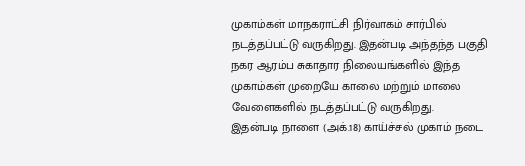முகாம்கள் மாநகராட்சி நிர்வாகம் சார்பில் நடத்தப்பட்டு வருகிறது. இதன்படி அந்தந்த பகுதி நகர ஆரம்ப சுகாதார நிலையங்களில் இந்த முகாம்கள் முறையே காலை மற்றும் மாலை வேளைகளில் நடத்தப்பட்டு வருகிறது.
இதன்படி நாளை (அக்.18) காய்ச்சல் முகாம் நடை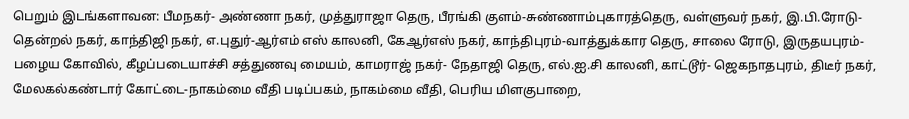பெறும் இடங்களாவன: பீமநகர்- அண்ணா நகர், முத்துராஜா தெரு, பீரங்கி குளம்-சுண்ணாம்புகாரத்தெரு, வள்ளுவர் நகர், இ.பி.ரோடு-தென்றல் நகர், காந்திஜி நகர், எ.புதுர்-ஆர்எம் எஸ் காலனி, கேஆர்எஸ் நகர், காந்திபுரம்-வாத்துக்கார தெரு, சாலை ரோடு, இருதயபுரம்- பழைய கோவில், கீழப்படையாச்சி சத்துணவு மையம், காமராஜ் நகர்- நேதாஜி தெரு, எல்.ஐ.சி காலனி, காட்டூர்- ஜெகநாதபுரம், திடீர் நகர், மேலகல்கண்டார் கோட்டை-நாகம்மை வீதி படிப்பகம், நாகம்மை வீதி, பெரிய மிளகுபாறை,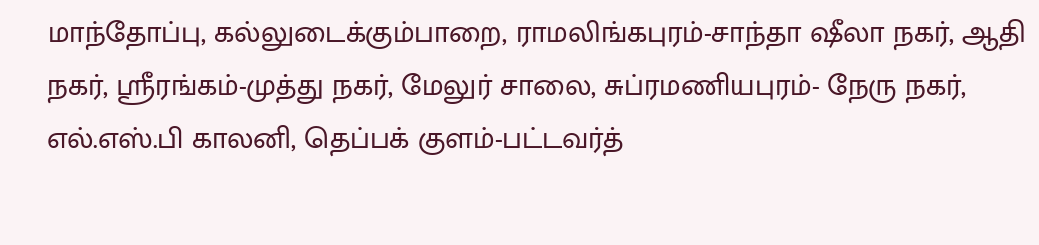மாந்தோப்பு, கல்லுடைக்கும்பாறை, ராமலிங்கபுரம்-சாந்தா ஷீலா நகர், ஆதி நகர், ஸ்ரீரங்கம்-முத்து நகர், மேலுர் சாலை, சுப்ரமணியபுரம்- நேரு நகர், எல்.எஸ்.பி காலனி, தெப்பக் குளம்-பட்டவர்த்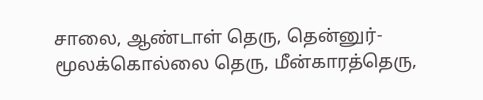சாலை, ஆண்டாள் தெரு, தென்னுர்-மூலக்கொல்லை தெரு, மீன்காரத்தெரு,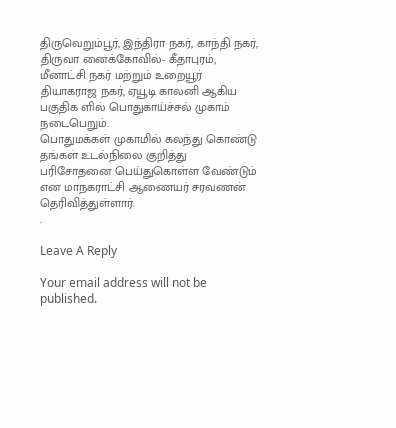திருவெறும்பூர், இந்திரா நகர், காந்தி நகர், திருவா னைக்கோவில்- கீதாபுரம், மீனாட்சி நகர் மற்றும் உறையூர் தியாகராஜ நகர், ஏயூடி காலனி ஆகிய பகுதிக ளில் பொதுகாய்ச்சல் முகாம் நடைபெறும்.
பொதுமக்கள் முகாமில் கலந்து கொண்டு தங்கள் உடல்நிலை குறித்து பரிசோதனை பெய்துகொள்ள வேண்டும் என மாநகராட்சி ஆணையர் சரவணன் தெரிவித்துள்ளார்.
.

Leave A Reply

Your email address will not be published.